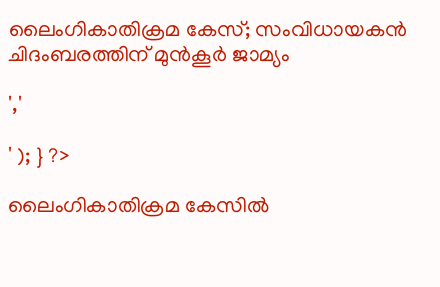ലൈംഗികാതിക്രമ കേസ്; സംവിധായകന്‍ ചിദംബരത്തിന് മുന്‍കൂര്‍ ജാമ്യം

','

' ); } ?>

ലൈംഗികാതിക്രമ കേസില്‍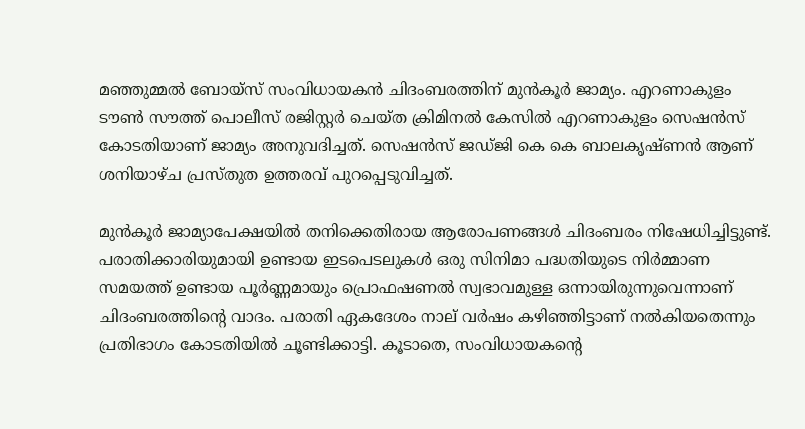മഞ്ഞുമ്മല്‍ ബോയ്സ് സംവിധായകന്‍ ചിദംബരത്തിന് മുന്‍കൂര്‍ ജാമ്യം. എറണാകുളം ടൗൺ സൗത്ത് പൊലീസ് രജിസ്റ്റർ ചെയ്ത ക്രിമിനൽ കേസിൽ എറണാകുളം സെഷന്‍സ് കോടതിയാണ് ജാമ്യം അനുവദിച്ചത്. സെഷൻസ് ജഡ്ജി കെ കെ ബാലകൃഷ്ണൻ ആണ് ശനിയാഴ്ച പ്രസ്തുത ഉത്തരവ് പുറപ്പെടുവിച്ചത്.

മുൻകൂർ ജാമ്യാപേക്ഷയിൽ തനിക്കെതിരായ ആരോപണങ്ങൾ ചിദംബരം നിഷേധിച്ചിട്ടുണ്ട്. പരാതിക്കാരിയുമായി ഉണ്ടായ ഇടപെടലുകൾ ഒരു സിനിമാ പദ്ധതിയുടെ നിർമ്മാണ സമയത്ത് ഉണ്ടായ പൂർണ്ണമായും പ്രൊഫഷണൽ സ്വഭാവമുള്ള ഒന്നായിരുന്നുവെന്നാണ് ചിദംബരത്തിന്‍റെ വാദം. പരാതി ഏകദേശം നാല് വർഷം കഴിഞ്ഞിട്ടാണ് നൽകിയതെന്നും പ്രതിഭാഗം കോടതിയില്‍ ചൂണ്ടിക്കാട്ടി. കൂടാതെ, സംവിധായകന്റെ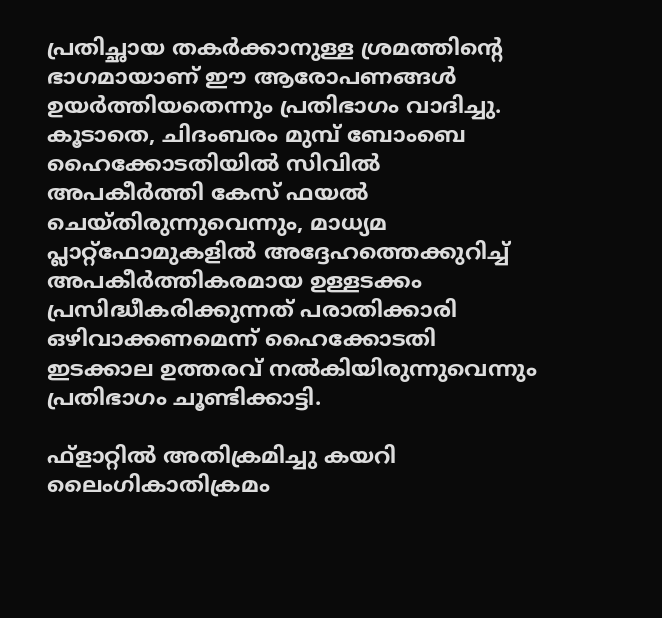പ്രതിച്ഛായ തകർക്കാനുള്ള ശ്രമത്തിന്റെ ഭാഗമായാണ് ഈ ആരോപണങ്ങൾ ഉയർത്തിയതെന്നും പ്രതിഭാഗം വാദിച്ചു. കൂടാതെ, ചിദംബരം മുമ്പ് ബോംബെ ഹൈക്കോടതിയിൽ സിവിൽ അപകീർത്തി കേസ് ഫയൽ ചെയ്തിരുന്നുവെന്നും, മാധ്യമ പ്ലാറ്റ്ഫോമുകളിൽ അദ്ദേഹത്തെക്കുറിച്ച് അപകീർത്തികരമായ ഉള്ളടക്കം പ്രസിദ്ധീകരിക്കുന്നത് പരാതിക്കാരി ഒഴിവാക്കണമെന്ന് ഹൈക്കോടതി ഇടക്കാല ഉത്തരവ് നൽകിയിരുന്നുവെന്നും പ്രതിഭാഗം ചൂണ്ടിക്കാട്ടി.

ഫ്ളാറ്റില്‍ അതിക്രമിച്ചു കയറി ലൈംഗികാതിക്രമം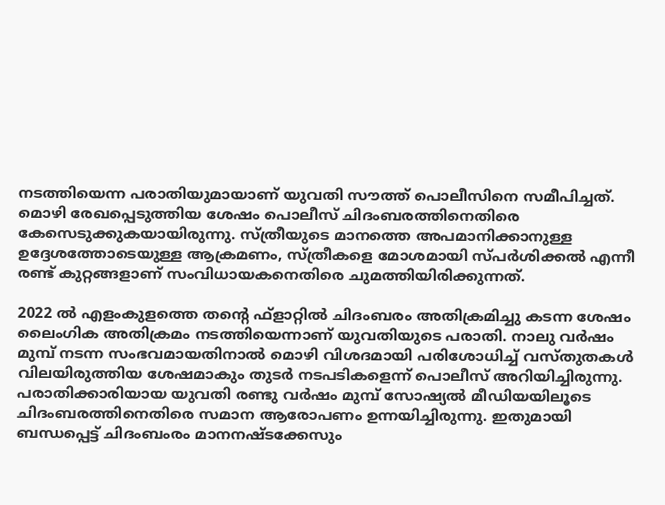നടത്തിയെന്ന പരാതിയുമായാണ് യുവതി സൗത്ത് പൊലീസിനെ സമീപിച്ചത്. മൊഴി രേഖപ്പെടുത്തിയ ശേഷം പൊലീസ് ചിദംബരത്തിനെതിരെ കേസെടുക്കുകയായിരുന്നു. സ്ത്രീയുടെ മാനത്തെ അപമാനിക്കാനുള്ള ഉദ്ദേശത്തോടെയുള്ള ആക്രമണം, സ്ത്രീകളെ മോശമായി സ്പർശിക്കൽ എന്നീ രണ്ട് കുറ്റങ്ങളാണ് സംവിധായകനെതിരെ ചുമത്തിയിരിക്കുന്നത്.

2022 ല്‍ എളംകുളത്തെ തന്‍റെ ഫ്ളാറ്റില്‍ ചിദംബരം അതിക്രമിച്ചു കടന്ന ശേഷം ലൈംഗിക അതിക്രമം നടത്തിയെന്നാണ് യുവതിയുടെ പരാതി. നാലു വര്‍ഷം മുമ്പ് നടന്ന സംഭവമായതിനാല്‍ മൊഴി വിശദമായി പരിശോധിച്ച് വസ്തുതകള്‍ വിലയിരുത്തിയ ശേഷമാകും തുടര്‍ നടപടികളെന്ന് പൊലീസ് അറിയിച്ചിരുന്നു. പരാതിക്കാരിയായ യുവതി രണ്ടു വര്‍ഷം മുമ്പ് സോഷ്യല്‍ മീഡിയയിലൂടെ ചിദംബരത്തിനെതിരെ സമാന ആരോപണം ഉന്നയിച്ചിരുന്നു. ഇതുമായി ബന്ധപ്പെട്ട് ചിദംബംരം മാനനഷ്ടക്കേസും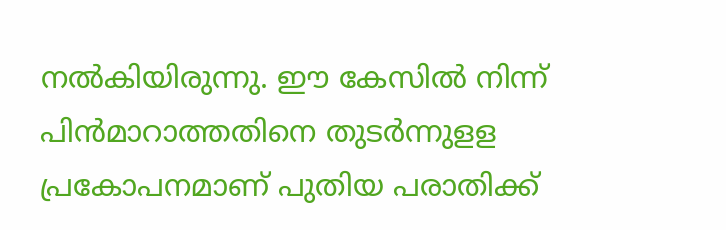നല്‍കിയിരുന്നു. ഈ കേസില്‍ നിന്ന് പിന്‍മാറാത്തതിനെ തുടര്‍ന്നുളള പ്രകോപനമാണ് പുതിയ പരാതിക്ക്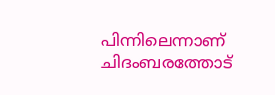പിന്നിലെന്നാണ് ചിദംബരത്തോട്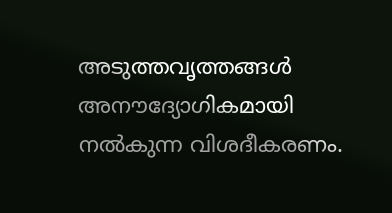അടുത്തവൃത്തങ്ങള്‍ അനൗദ്യോഗികമായി നല്‍കുന്ന വിശദീകരണം.